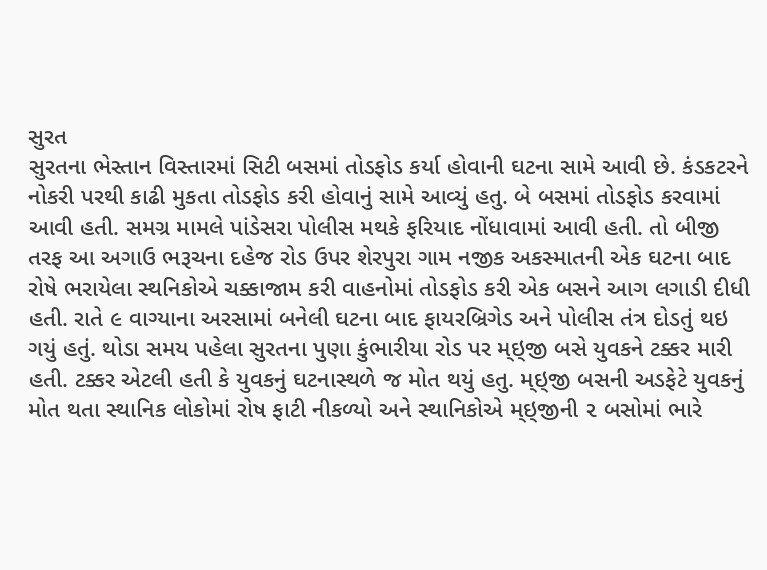સુરત
સુરતના ભેસ્તાન વિસ્તારમાં સિટી બસમાં તોડફોડ કર્યા હોવાની ઘટના સામે આવી છે. કંડકટરને નોકરી પરથી કાઢી મુકતા તોડફોડ કરી હોવાનું સામે આવ્યું હતુ. બે બસમાં તોડફોડ કરવામાં આવી હતી. સમગ્ર મામલે પાંડેસરા પોલીસ મથકે ફરિયાદ નોંધાવામાં આવી હતી. તો બીજી તરફ આ અગાઉ ભરૂચના દહેજ રોડ ઉપર શેરપુરા ગામ નજીક અકસ્માતની એક ઘટના બાદ રોષે ભરાયેલા સ્થનિકોએ ચક્કાજામ કરી વાહનોમાં તોડફોડ કરી એક બસને આગ લગાડી દીધી હતી. રાતે ૯ વાગ્યાના અરસામાં બનેલી ઘટના બાદ ફાયરબ્રિગેડ અને પોલીસ તંત્ર દોડતું થઇ ગયું હતું. થોડા સમય પહેલા સુરતના પુણા કુંભારીયા રોડ પર મ્ઇ્જી બસે યુવકને ટક્કર મારી હતી. ટક્કર એટલી હતી કે યુવકનું ઘટનાસ્થળે જ મોત થયું હતુ. મ્ઇ્જી બસની અડફેટે યુવકનું મોત થતા સ્થાનિક લોકોમાં રોષ ફાટી નીકળ્યો અને સ્થાનિકોએ મ્ઇ્જીની ૨ બસોમાં ભારે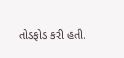તોડફોડ કરી હતી.